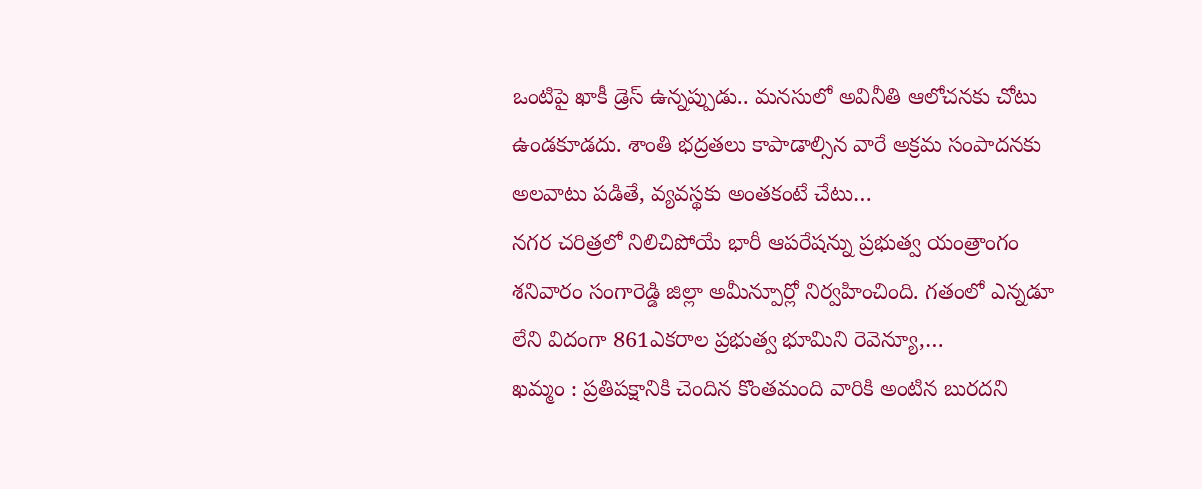ఒంటిపై ఖాకీ డ్రెస్ ఉన్నప్పుడు.. మనసులో అవినీతి ఆలోచనకు చోటు ఉండకూడదు. శాంతి భద్రతలు కాపాడాల్సిన వారే అక్రమ సంపాదనకు అలవాటు పడితే, వ్యవస్థకు అంతకంటే చేటు…
నగర చరిత్రలో నిలిచిపోయే భారీ ఆపరేషన్ను ప్రభుత్వ యంత్రాంగం శనివారం సంగారెడ్డి జిల్లా అమీన్పూర్లో నిర్వహించింది. గతంలో ఎన్నడూ లేని విదంగా 861ఎకరాల ప్రభుత్వ భూమిని రెవెన్యూ,…
ఖమ్మం : ప్రతిపక్షానికి చెందిన కొంతమంది వారికి అంటిన బురదని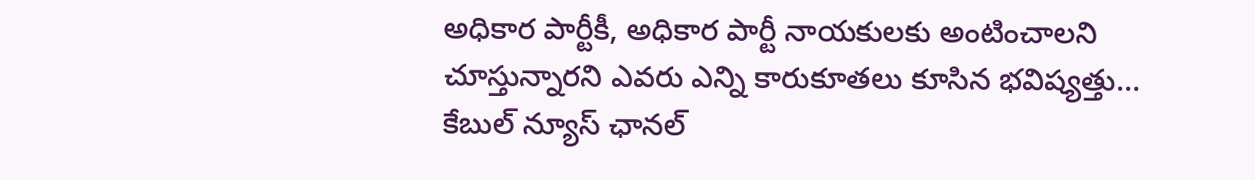అధికార పార్టీకీ, అధికార పార్టీ నాయకులకు అంటించాలని చూస్తున్నారని ఎవరు ఎన్ని కారుకూతలు కూసిన భవిష్యత్తు…
కేబుల్ న్యూస్ ఛానల్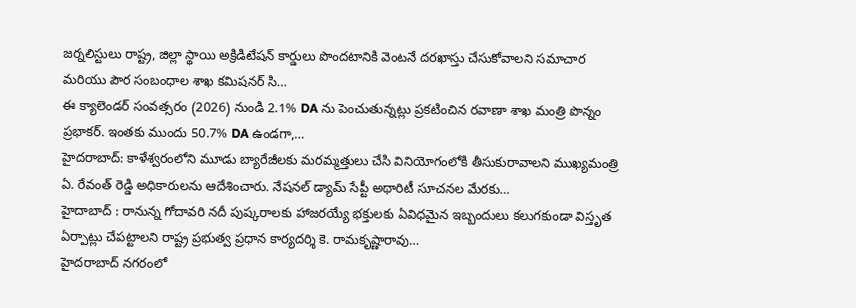జర్నలిస్టులు రాష్ట్ర, జిల్లా స్థాయి అక్రిడిటేషన్ కార్డులు పొందటానికి వెంటనే దరఖాస్తు చేసుకోవాలని సమాచార మరియు పౌర సంబంధాల శాఖ కమిషనర్ సి…
ఈ క్యాలెండర్ సంవత్సరం (2026) నుండి 2.1% DA ను పెంచుతున్నట్లు ప్రకటించిన రవాణా శాఖ మంత్రి పొన్నం ప్రభాకర్. ఇంతకు ముందు 50.7% DA ఉండగా,…
హైదరాబాద్: కాళేశ్వరంలోని మూడు బ్యారేజీలకు మరమ్మత్తులు చేసి వినియోగంలోకి తీసుకురావాలని ముఖ్యమంత్రి ఏ. రేవంత్ రెడ్డి అధికారులను ఆదేశించారు. నేషనల్ డ్యామ్ సేప్టీ అథారిటీ సూచనల మేరకు…
హైదాబాద్ : రానున్న గోదావరి నదీ పుష్కరాలకు హాజరయ్యే భక్తులకు ఏవిధమైన ఇబ్బందులు కలుగకుండా విస్తృత ఏర్పాట్లు చేపట్టాలని రాష్ట్ర ప్రభుత్వ ప్రధాన కార్యదర్శి కె. రామకృష్ణారావు…
హైదరాబాద్ నగరంలో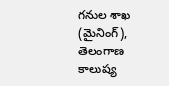గనుల శాఖ (మైనింగ్), తెలంగాణ కాలుష్య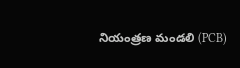నియంత్రణ మండలి (PCB)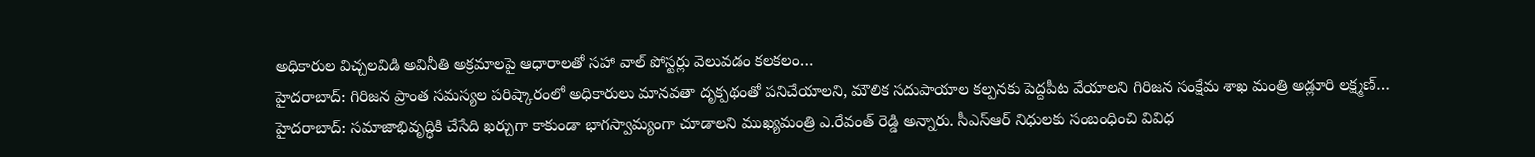అధికారుల విచ్చలవిడి అవినీతి అక్రమాలపై ఆధారాలతో సహా వాల్ పోస్టర్లు వెలువడం కలకలం…
హైదరాబాద్: గిరిజన ప్రాంత సమస్యల పరిష్కారంలో అధికారులు మానవతా దృక్పథంతో పనిచేయాలని, మౌలిక సదుపాయాల కల్పనకు పెద్దపీట వేయాలని గిరిజన సంక్షేమ శాఖ మంత్రి అడ్లూరి లక్ష్మణ్…
హైదరాబాద్: సమాజాభివృద్ధికి చేసేది ఖర్చుగా కాకుండా భాగస్వామ్యంగా చూడాలని ముఖ్యమంత్రి ఎ.రేవంత్ రెడ్డి అన్నారు. సీఎస్ఆర్ నిధులకు సంబంధించి వివిధ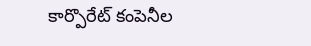కార్పొరేట్ కంపెనీల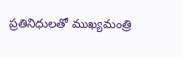ప్రతినిధులతో ముఖ్యమంత్రి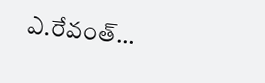ఎ.రేవంత్…